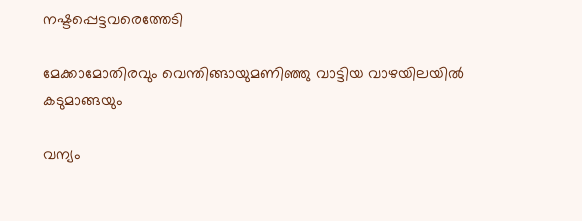നഷ്ടപ്പെട്ടവരെത്തേടി

മേക്കാമോതിരവും വെന്തിങ്ങായുമണിഞ്ഞു വാട്ടിയ വാഴയിലയിൽ കടുമാങ്ങയും

വന്യം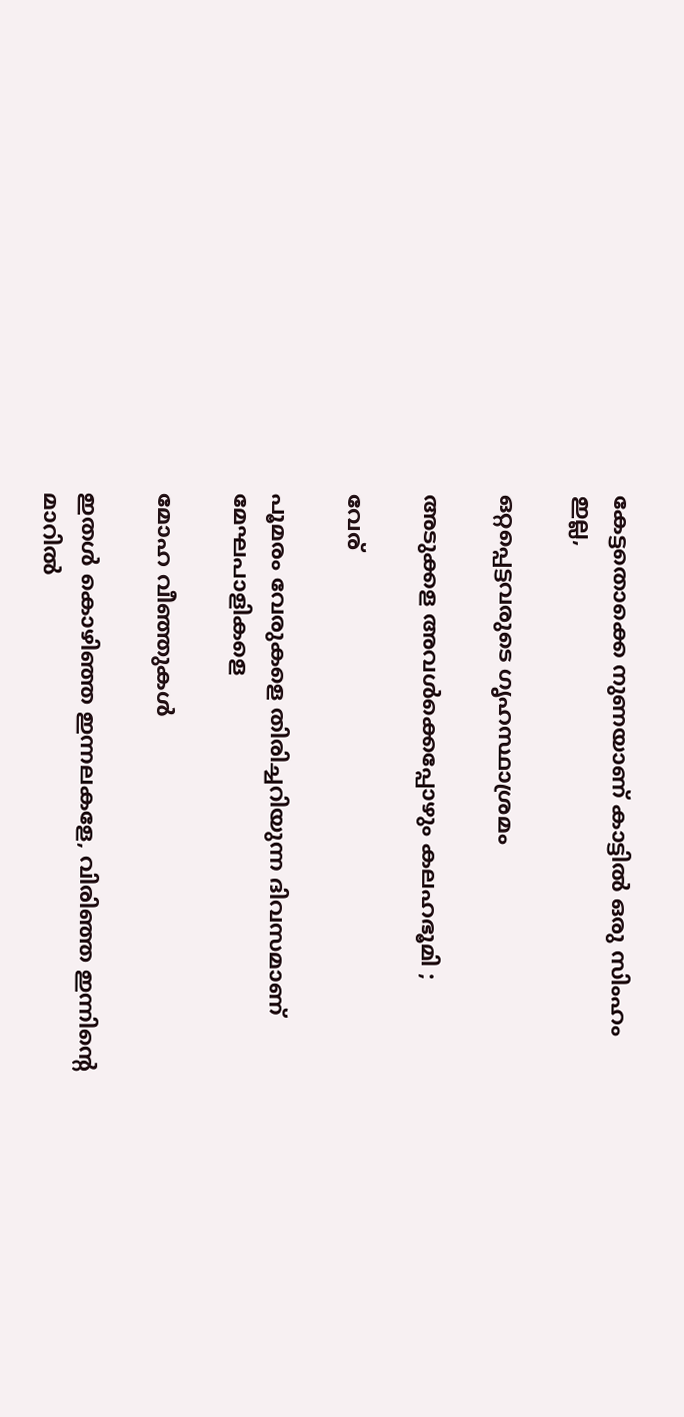കേട്ടതൊക്കെ നുണയാണ് കാട്ടില്‍ ഒരു സിംഹം ഇല്ല,

ഒറ്റപ്പെട്ടവരുടെ ഗൃഹസ്ഥാശ്രമം

അടുക്കള അവൾക്കെപ്പോഴും കലഹഭൂമി ;

വേര്

പൂമരം വേരുകളെ തിരിച്ചറിയുന്ന ദിവസമാണ് മേഘപാളികളെ

മോഹ വീഞ്ഞുകൾ

ഇതൾ കൊഴിഞ്ഞ ഇന്നലകളേ, വിരിഞ്ഞ ഇന്നിന്റെ മാറിൽ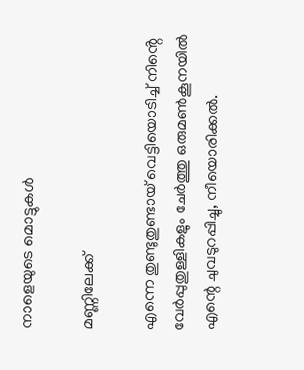നാളെയുടെ മൊട്ടുകൾ

മണ്ണിലേക്ക്

എന്നെ തുണ്ടുതുണ്ടായ് വെട്ടിയൊടിച്ച് നിൻ്റെ വേർപ്പുതുള്ളികളും ചേർത്തു ഒരുമൺകൂനയിൽ എന്റെ ചുവടുറപ്പിച്ചു, നീയൊരിക്കൽ.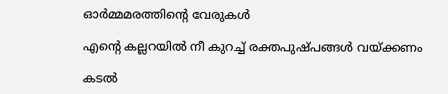ഓർമ്മമരത്തിൻ്റെ വേരുകൾ

എന്‍റെ കല്ലറയിൽ നീ കുറച്ച് രക്തപുഷ്പങ്ങള്‍ വയ്ക്കണം

കടൽ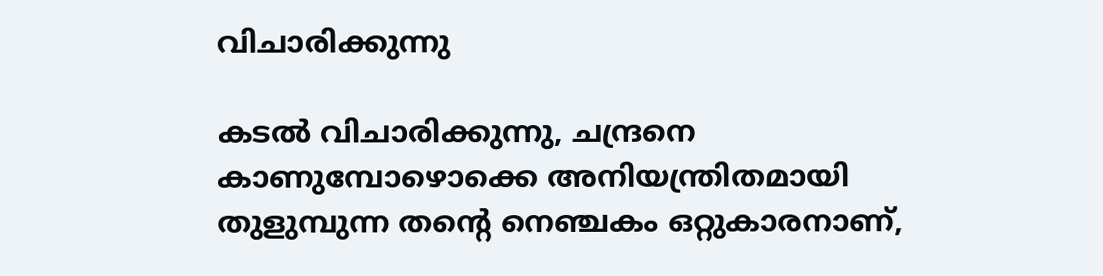വിചാരിക്കുന്നു

കടൽ വിചാരിക്കുന്നു, ചന്ദ്രനെ കാണുമ്പോഴൊക്കെ അനിയന്ത്രിതമായി തുളുമ്പുന്ന തന്റെ നെഞ്ചകം ഒറ്റുകാരനാണ്,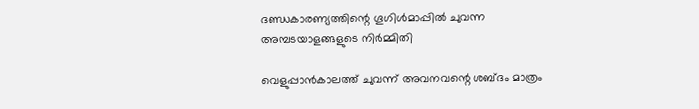ദണ്ഡകാരണ്യത്തിന്റെ ഗൂഗിൾമാപ്പിൽ ചുവന്ന അമ്പടയാളങ്ങളുടെ നിർമ്മിതി

വെളുപ്പാൻകാലത്ത് ചുവന്ന് അവനവന്റെ ശബ്ദം മാത്രം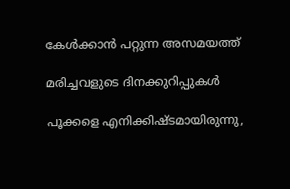കേൾക്കാൻ പറ്റുന്ന അസമയത്ത്

മരിച്ചവളുടെ ദിനക്കുറിപ്പുകൾ

പൂക്കളെ എനിക്കിഷ്ടമായിരുന്നു,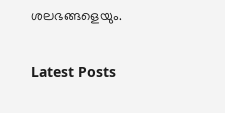ശലഭങ്ങളെയും.

Latest Posts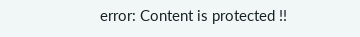error: Content is protected !!